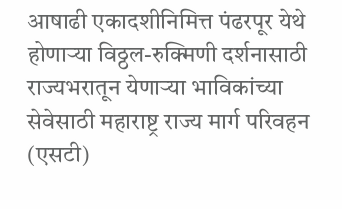आषाढी एकादशीनिमित्त पंढरपूर येथे होणाऱ्या विठ्ठल-रुक्मिणी दर्शनासाठी राज्यभरातून येणाऱ्या भाविकांच्या सेवेसाठी महाराष्ट्र राज्य मार्ग परिवहन (एसटी)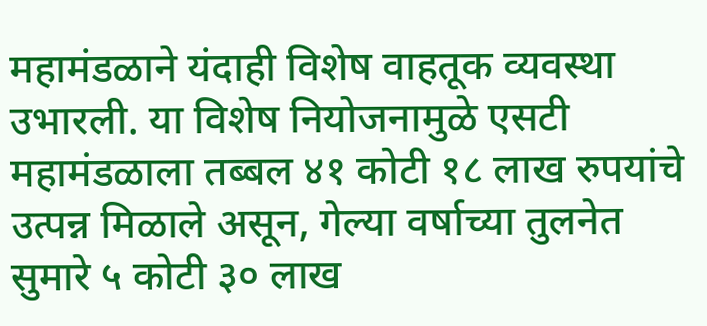महामंडळाने यंदाही विशेष वाहतूक व्यवस्था उभारली. या विशेष नियोजनामुळे एसटी महामंडळाला तब्बल ४१ कोटी १८ लाख रुपयांचे उत्पन्न मिळाले असून, गेल्या वर्षाच्या तुलनेत सुमारे ५ कोटी ३० लाख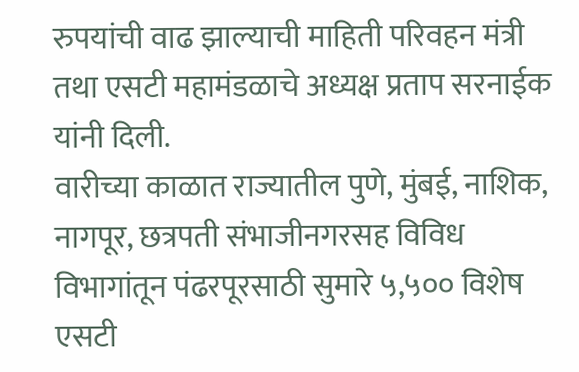रुपयांची वाढ झाल्याची माहिती परिवहन मंत्री तथा एसटी महामंडळाचे अध्यक्ष प्रताप सरनाईक यांनी दिली.
वारीच्या काळात राज्यातील पुणे, मुंबई, नाशिक, नागपूर, छत्रपती संभाजीनगरसह विविध विभागांतून पंढरपूरसाठी सुमारे ५,५०० विशेष एसटी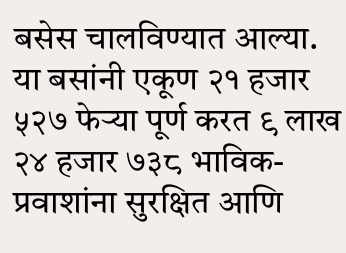बसेस चालविण्यात आल्या. या बसांनी एकूण २१ हजार ५२७ फेऱ्या पूर्ण करत ९ लाख २४ हजार ७३८ भाविक-प्रवाशांना सुरक्षित आणि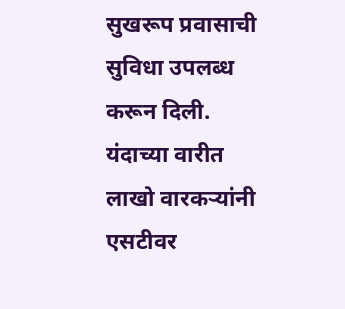सुखरूप प्रवासाची सुविधा उपलब्ध करून दिली.
यंदाच्या वारीत लाखो वारकऱ्यांनी एसटीवर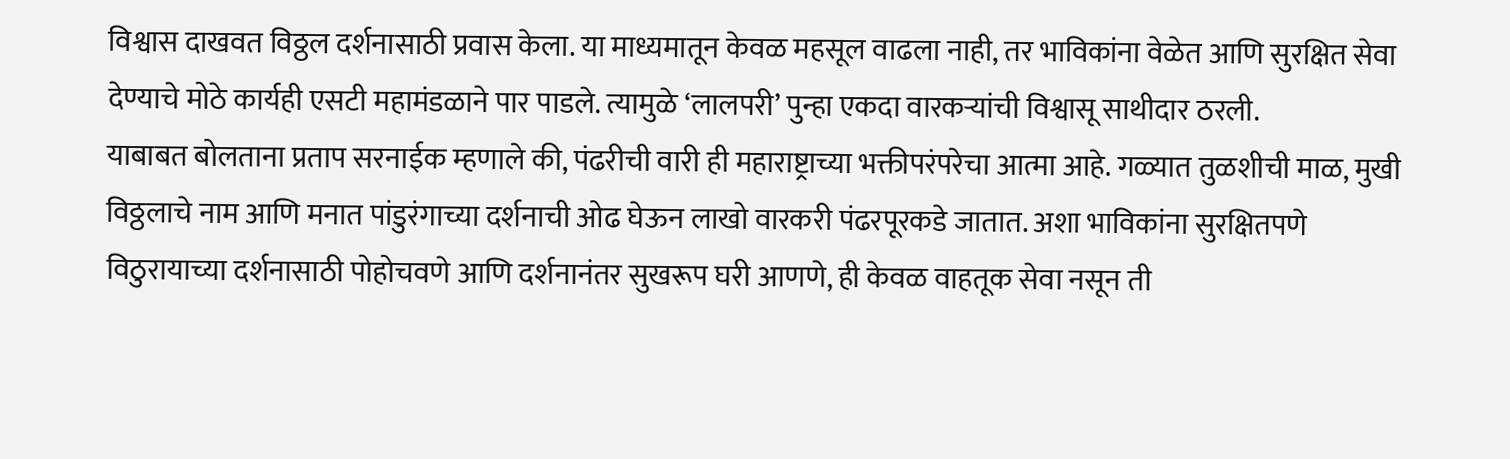विश्वास दाखवत विठ्ठल दर्शनासाठी प्रवास केला. या माध्यमातून केवळ महसूल वाढला नाही, तर भाविकांना वेळेत आणि सुरक्षित सेवा देण्याचे मोठे कार्यही एसटी महामंडळाने पार पाडले. त्यामुळे ‘लालपरी’ पुन्हा एकदा वारकऱ्यांची विश्वासू साथीदार ठरली.
याबाबत बोलताना प्रताप सरनाईक म्हणाले की, पंढरीची वारी ही महाराष्ट्राच्या भक्तीपरंपरेचा आत्मा आहे. गळ्यात तुळशीची माळ, मुखी विठ्ठलाचे नाम आणि मनात पांडुरंगाच्या दर्शनाची ओढ घेऊन लाखो वारकरी पंढरपूरकडे जातात. अशा भाविकांना सुरक्षितपणे विठुरायाच्या दर्शनासाठी पोहोचवणे आणि दर्शनानंतर सुखरूप घरी आणणे, ही केवळ वाहतूक सेवा नसून ती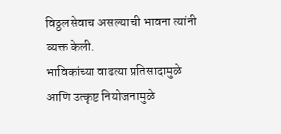विठ्ठलसेवाच असल्याची भावना त्यांनी व्यक्त केली.
भाविकांच्या वाढत्या प्रतिसादामुळे आणि उत्कृष्ट नियोजनामुळे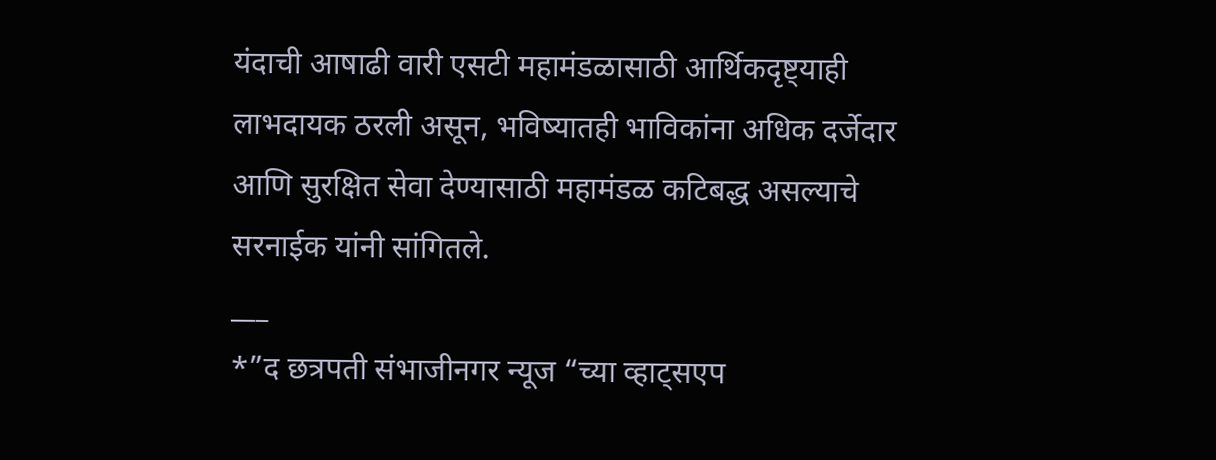यंदाची आषाढी वारी एसटी महामंडळासाठी आर्थिकदृष्ट्याही लाभदायक ठरली असून, भविष्यातही भाविकांना अधिक दर्जेदार आणि सुरक्षित सेवा देण्यासाठी महामंडळ कटिबद्ध असल्याचे सरनाईक यांनी सांगितले.
___
*”द छत्रपती संभाजीनगर न्यूज “च्या व्हाट्सएप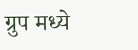ग्रुप मध्ये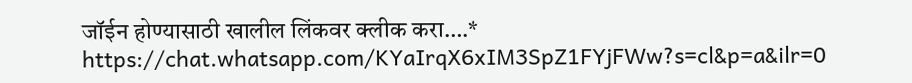जॉईन होण्यासाठी खालील लिंकवर क्लीक करा….*
https://chat.whatsapp.com/KYaIrqX6xIM3SpZ1FYjFWw?s=cl&p=a&ilr=0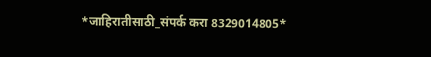*जाहिरातीसाठी_संपर्क करा 8329014805*